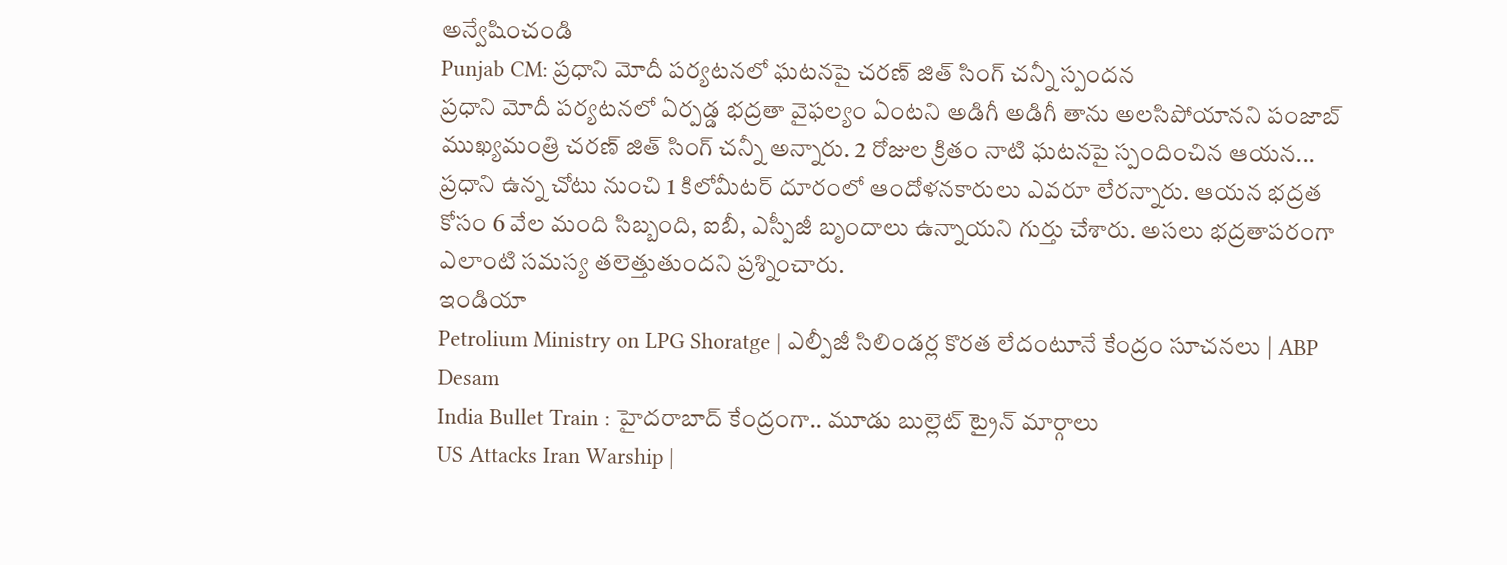అన్వేషించండి
Punjab CM: ప్రధాని మోదీ పర్యటనలో ఘటనపై చరణ్ జిత్ సింగ్ చన్నీ స్పందన
ప్రధాని మోదీ పర్యటనలో ఏర్పడ్డ భద్రతా వైఫల్యం ఏంటని అడిగీ అడిగీ తాను అలసిపోయానని పంజాబ్ ముఖ్యమంత్రి చరణ్ జిత్ సింగ్ చన్నీ అన్నారు. 2 రోజుల క్రితం నాటి ఘటనపై స్పందించిన ఆయన... ప్రధాని ఉన్న చోటు నుంచి 1 కిలోమీటర్ దూరంలో ఆందోళనకారులు ఎవరూ లేరన్నారు. ఆయన భద్రత కోసం 6 వేల మంది సిబ్బంది, ఐబీ, ఎస్పీజీ బృందాలు ఉన్నాయని గుర్తు చేశారు. అసలు భద్రతాపరంగా ఎలాంటి సమస్య తలెత్తుతుందని ప్రశ్నించారు.
ఇండియా
Petrolium Ministry on LPG Shoratge | ఎల్పీజీ సిలిండర్ల కొరత లేదంటూనే కేంద్రం సూచనలు | ABP Desam
India Bullet Train : హైదరాబాద్ కేంద్రంగా.. మూడు బుల్లెట్ ట్రైన్ మార్గాలు
US Attacks Iran Warship |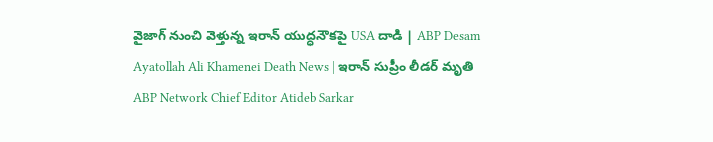వైజాగ్ నుంచి వెళ్తున్న ఇరాన్ యుద్ధనౌకపై USA దాడి | ABP Desam
Ayatollah Ali Khamenei Death News | ఇరాన్ సుప్రీం లీడర్ మృతి
ABP Network Chief Editor Atideb Sarkar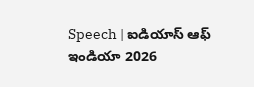Speech | ఐడియాస్ ఆఫ్ ఇండియా 2026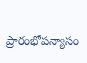ప్రారంభోపన్యాసం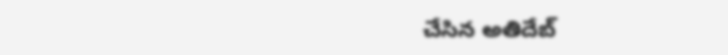చేసిన అతిదేబ్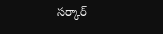సర్కార్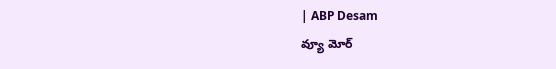| ABP Desam
వ్యూ మోర్